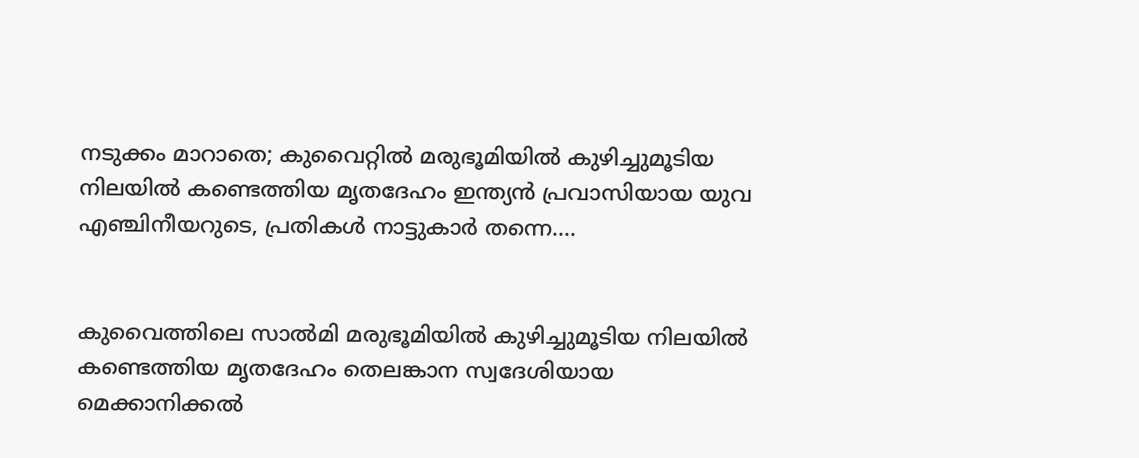നടുക്കം മാറാതെ; കുവൈറ്റിൽ മരുഭൂമിയിൽ കുഴിച്ചുമൂടിയ നിലയിൽ കണ്ടെത്തിയ മൃതദേഹം ഇന്ത്യൻ പ്രവാസിയായ യുവ എഞ്ചിനീയറുടെ, പ്രതികൾ നാട്ടുകാർ തന്നെ….


കുവൈത്തിലെ സാൽമി മരുഭൂമിയിൽ കുഴിച്ചുമൂടിയ നിലയിൽ കണ്ടെത്തിയ മൃതദേഹം തെലങ്കാന സ്വദേശിയായ മെക്കാനിക്കൽ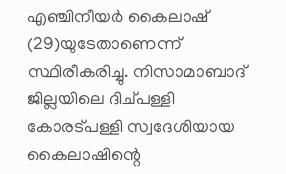എഞ്ചിനീയർ കൈലാഷ് (29)യുടേതാണെന്ന് സ്ഥിരീകരിച്ചു. നിസാമാബാദ് ജില്ലയിലെ ദിച്പള്ളി കോരട്പള്ളി സ്വദേശിയായ കൈലാഷിന്റെ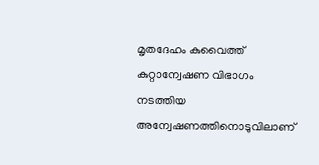മൃതദേഹം കുവൈത്ത് കുറ്റാന്വേഷണ വിഭാഗം നടത്തിയ അന്വേഷണത്തിനൊടുവിലാണ്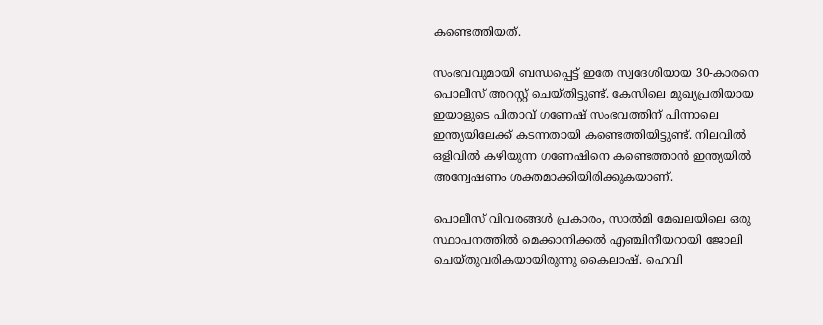കണ്ടെത്തിയത്.

സംഭവവുമായി ബന്ധപ്പെട്ട് ഇതേ സ്വദേശിയായ 30-കാരനെ പൊലീസ് അറസ്റ്റ് ചെയ്തിട്ടുണ്ട്. കേസിലെ മുഖ്യപ്രതിയായ ഇയാളുടെ പിതാവ് ഗണേഷ് സംഭവത്തിന് പിന്നാലെ ഇന്ത്യയിലേക്ക് കടന്നതായി കണ്ടെത്തിയിട്ടുണ്ട്. നിലവിൽ ഒളിവിൽ കഴിയുന്ന ഗണേഷിനെ കണ്ടെത്താൻ ഇന്ത്യയിൽ അന്വേഷണം ശക്തമാക്കിയിരിക്കുകയാണ്.

പൊലീസ് വിവരങ്ങൾ പ്രകാരം, സാൽമി മേഖലയിലെ ഒരു സ്ഥാപനത്തിൽ മെക്കാനിക്കൽ എഞ്ചിനീയറായി ജോലി ചെയ്തുവരികയായിരുന്നു കൈലാഷ്. ഹെവി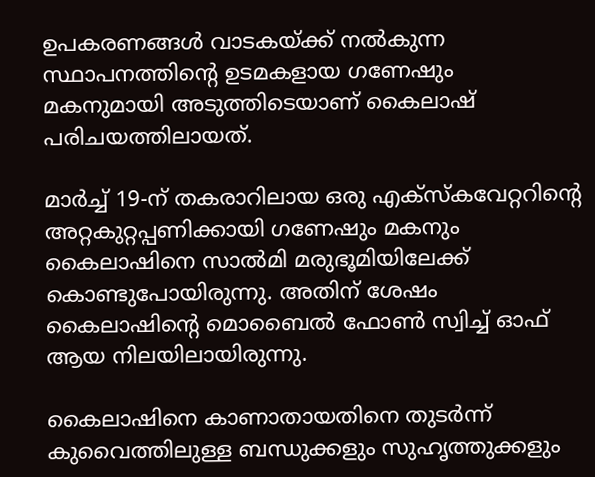ഉപകരണങ്ങൾ വാടകയ്ക്ക് നൽകുന്ന സ്ഥാപനത്തിന്റെ ഉടമകളായ ഗണേഷും മകനുമായി അടുത്തിടെയാണ് കൈലാഷ് പരിചയത്തിലായത്.

മാർച്ച് 19-ന് തകരാറിലായ ഒരു എക്സ്കവേറ്ററിന്റെ അറ്റകുറ്റപ്പണിക്കായി ഗണേഷും മകനും കൈലാഷിനെ സാൽമി മരുഭൂമിയിലേക്ക് കൊണ്ടുപോയിരുന്നു. അതിന് ശേഷം കൈലാഷിന്റെ മൊബൈൽ ഫോൺ സ്വിച്ച് ഓഫ് ആയ നിലയിലായിരുന്നു.

കൈലാഷിനെ കാണാതായതിനെ തുടർന്ന് കുവൈത്തിലുള്ള ബന്ധുക്കളും സുഹൃത്തുക്കളും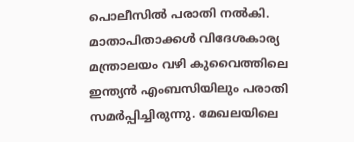പൊലീസിൽ പരാതി നൽകി. മാതാപിതാക്കൾ വിദേശകാര്യ മന്ത്രാലയം വഴി കുവൈത്തിലെ ഇന്ത്യൻ എംബസിയിലും പരാതി സമർപ്പിച്ചിരുന്നു. മേഖലയിലെ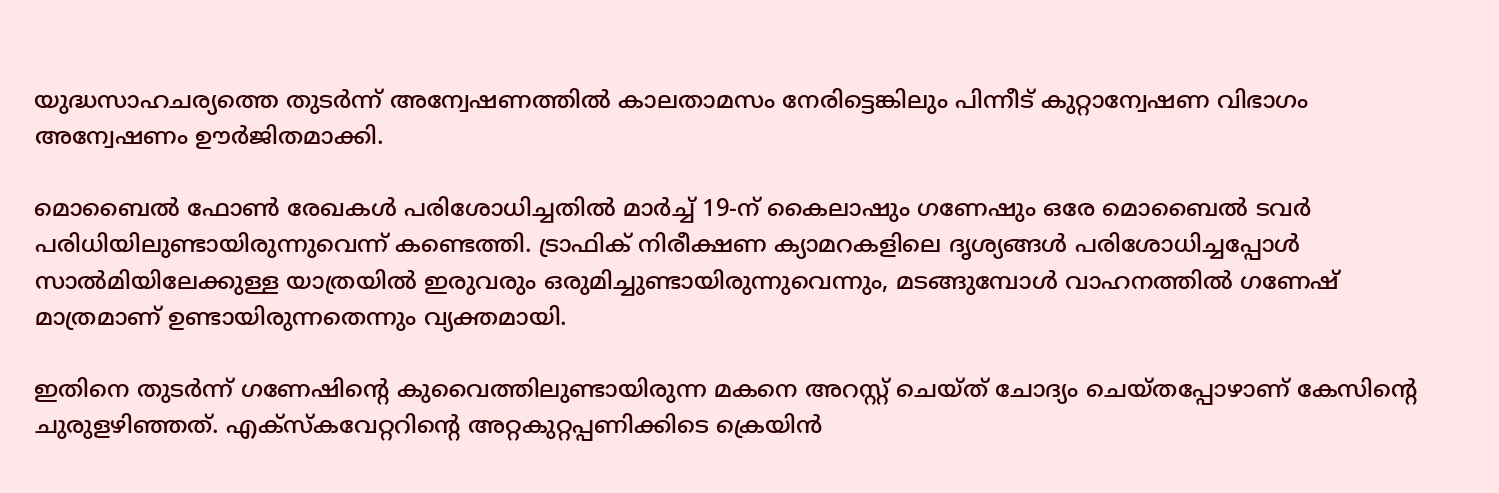യുദ്ധസാഹചര്യത്തെ തുടർന്ന് അന്വേഷണത്തിൽ കാലതാമസം നേരിട്ടെങ്കിലും പിന്നീട് കുറ്റാന്വേഷണ വിഭാഗം അന്വേഷണം ഊർജിതമാക്കി.

മൊബൈൽ ഫോൺ രേഖകൾ പരിശോധിച്ചതിൽ മാർച്ച് 19-ന് കൈലാഷും ഗണേഷും ഒരേ മൊബൈൽ ടവർ പരിധിയിലുണ്ടായിരുന്നുവെന്ന് കണ്ടെത്തി. ട്രാഫിക് നിരീക്ഷണ ക്യാമറകളിലെ ദൃശ്യങ്ങൾ പരിശോധിച്ചപ്പോൾ സാൽമിയിലേക്കുള്ള യാത്രയിൽ ഇരുവരും ഒരുമിച്ചുണ്ടായിരുന്നുവെന്നും, മടങ്ങുമ്പോൾ വാഹനത്തിൽ ഗണേഷ് മാത്രമാണ് ഉണ്ടായിരുന്നതെന്നും വ്യക്തമായി.

ഇതിനെ തുടർന്ന് ഗണേഷിന്റെ കുവൈത്തിലുണ്ടായിരുന്ന മകനെ അറസ്റ്റ് ചെയ്ത് ചോദ്യം ചെയ്തപ്പോഴാണ് കേസിന്റെ ചുരുളഴിഞ്ഞത്. എക്സ്കവേറ്ററിന്റെ അറ്റകുറ്റപ്പണിക്കിടെ ക്രെയിൻ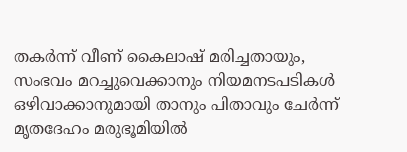തകർന്ന് വീണ് കൈലാഷ് മരിച്ചതായും, സംഭവം മറച്ചുവെക്കാനും നിയമനടപടികൾ ഒഴിവാക്കാനുമായി താനും പിതാവും ചേർന്ന് മൃതദേഹം മരുഭൂമിയിൽ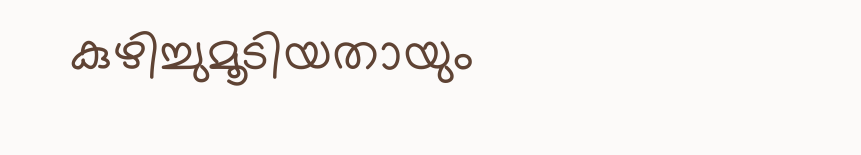കുഴിച്ചുമൂടിയതായും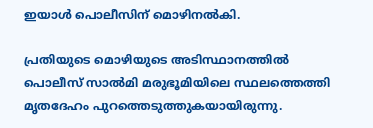ഇയാൾ പൊലീസിന് മൊഴിനൽകി.

പ്രതിയുടെ മൊഴിയുടെ അടിസ്ഥാനത്തിൽ പൊലീസ് സാൽമി മരുഭൂമിയിലെ സ്ഥലത്തെത്തി മൃതദേഹം പുറത്തെടുത്തുകയായിരുന്നു.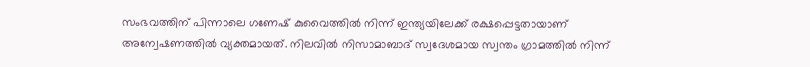സംഭവത്തിന് പിന്നാലെ ഗണേഷ് കുവൈത്തിൽ നിന്ന് ഇന്ത്യയിലേക്ക് രക്ഷപ്പെട്ടതായാണ് അന്വേഷണത്തിൽ വ്യക്തമായത്. നിലവിൽ നിസാമാബാദ് സ്വദേശമായ സ്വന്തം ഗ്രാമത്തിൽ നിന്ന്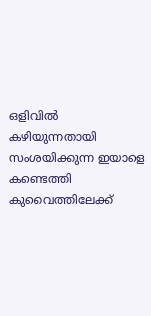ഒളിവിൽ കഴിയുന്നതായി സംശയിക്കുന്ന ഇയാളെ കണ്ടെത്തി കുവൈത്തിലേക്ക്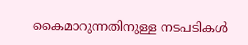കൈമാറുന്നതിനുള്ള നടപടികൾ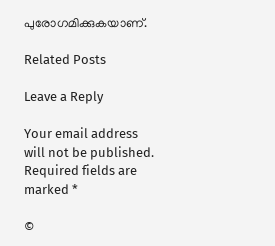പുരോഗമിക്കുകയാണ്.

Related Posts

Leave a Reply

Your email address will not be published. Required fields are marked *

©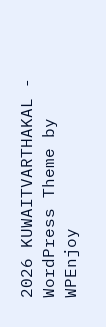2026 KUWAITVARTHAKAL - WordPress Theme by WPEnjoy